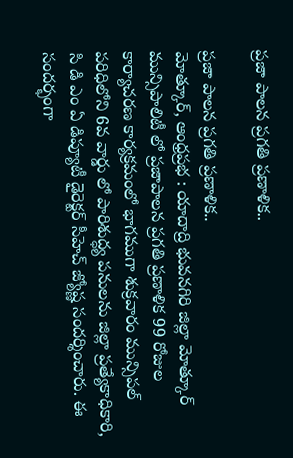ప్రజా పాలన ప్రగతి ప్రణాళిక..

ప్రజా పాలన ప్రగతి ప్రణాళిక..
మోత్కూర్, ఆంధ్రప్రభ : యాదాద్రి భువనగిరి జిల్లా మోత్కూర్ మున్సిపాలిటీ లో ప్రజాపాలన ప్రగతి ప్రణాళిక 99 రోజుల కార్యాచరణ కార్యక్రమంలో భాగముగా శుక్రవారం మున్సిపల్ పరిధిలోని 6వ వార్డు లో పారిశుద్ధ్య పనులను జిల్లా ప్రత్యేకాధికారి, సి డి ఎం ఏ డిప్యూటీ డైరెక్టర్ సీహెచ్ జ్యోష్ణ సందర్శించారు. ఈ సందర్భంగా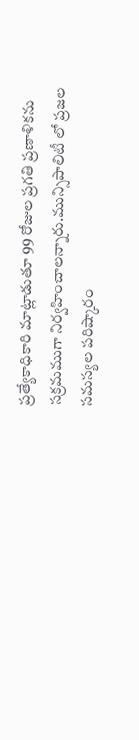ప్రత్యేకాధికారి మాట్లాడుతూ 99 రోజుల ప్రగతి ప్రణాళికను సక్రమముగా నిర్వహించాలన్నారు.మున్సిపాలిటీ లో ప్రజల సమస్యల పరిష్కారం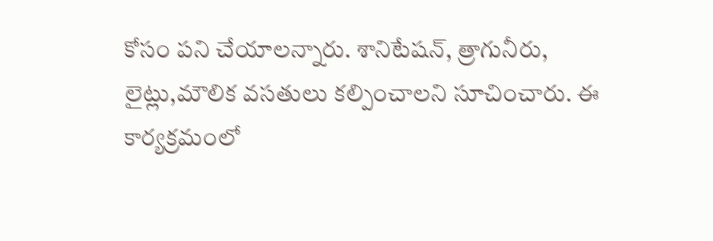కోసం పని చేయాలన్నారు. శానిటేషన్, త్రాగునీరు, లైట్లు,మౌలిక వసతులు కల్పించాలని సూచించారు. ఈ కార్యక్రమంలో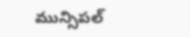మున్సిపల్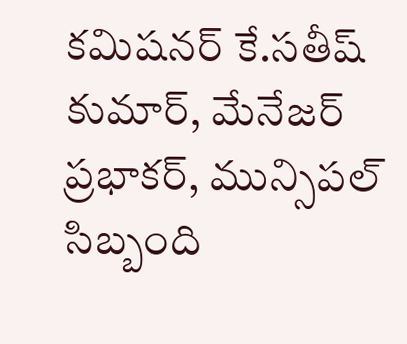కమిషనర్ కే.సతీష్ కుమార్, మేనేజర్ ప్రభాకర్, మున్సిపల్ సిబ్బంది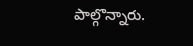పాల్గొన్నారు.